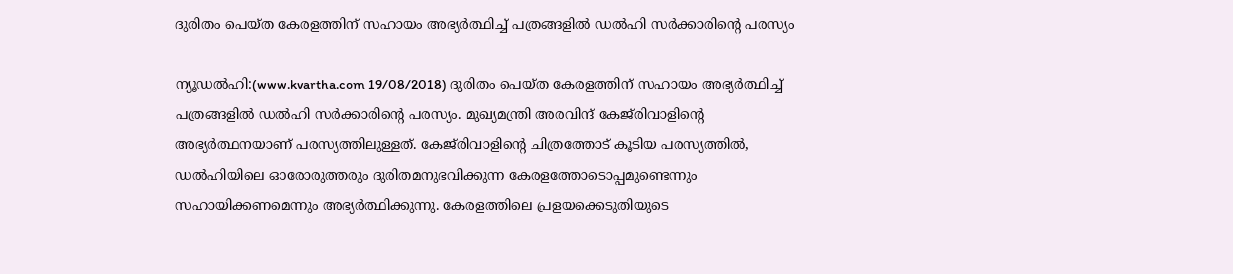ദുരിതം പെയ്ത കേരളത്തിന് സഹായം അഭ്യര്‍ത്ഥിച്ച് പത്രങ്ങളില്‍ ഡല്‍ഹി സര്‍ക്കാരിന്റെ പരസ്യം

ന്യൂഡല്‍ഹി:(www.kvartha.com 19/08/2018) ദുരിതം പെയ്ത കേരളത്തിന് സഹായം അഭ്യര്‍ത്ഥിച്ച് പത്രങ്ങളില്‍ ഡല്‍ഹി സര്‍ക്കാരിന്റെ പരസ്യം. മുഖ്യമന്ത്രി അരവിന്ദ് കേജ്‌രിവാളിന്റെ അഭ്യര്‍ത്ഥനയാണ് പരസ്യത്തിലുള്ളത്. കേജ്‌രിവാളിന്റെ ചിത്രത്തോട് കൂടിയ പരസ്യത്തില്‍, ഡല്‍ഹിയിലെ ഓരോരുത്തരും ദുരിതമനുഭവിക്കുന്ന കേരളത്തോടൊപ്പമുണ്ടെന്നും സഹായിക്കണമെന്നും അഭ്യര്‍ത്ഥിക്കുന്നു. കേരളത്തിലെ പ്രളയക്കെടുതിയുടെ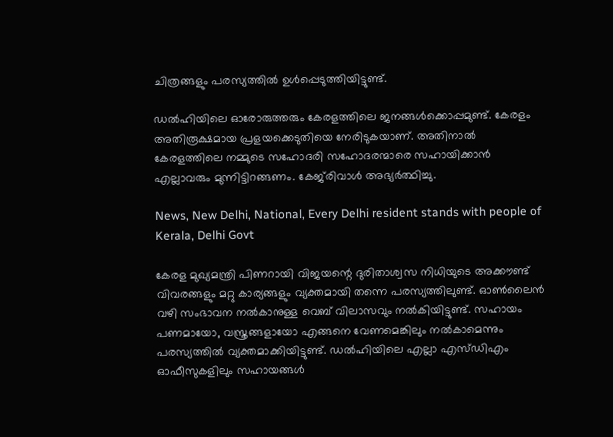ചിത്രങ്ങളും പരസ്യത്തില്‍ ഉള്‍പ്പെടുത്തിയിട്ടുണ്ട്.

ഡല്‍ഹിയിലെ ഓരോരുത്തരും കേരളത്തിലെ ജനങ്ങള്‍ക്കൊപ്പമുണ്ട്. കേരളം അതിരൂക്ഷമായ പ്രളയക്കെടുതിയെ നേരിടുകയാണ്. അതിനാല്‍ കേരളത്തിലെ നമ്മുടെ സഹോദരി സഹോദരന്മാരെ സഹായിക്കാന്‍ എല്ലാവരും മുന്നിട്ടിറങ്ങണം. കേജ്‌രിവാള്‍ അഭ്യര്‍ത്ഥിച്ചു.

News, New Delhi, National, Every Delhi resident stands with people of Kerala, Delhi Govt

കേരള മുഖ്യമന്ത്രി പിണറായി വിജയന്റെ ദുരിതാശ്വസ നിധിയുടെ അക്കൗണ്ട് വിവരങ്ങളും മറ്റു കാര്യങ്ങളും വ്യക്തമായി തന്നെ പരസ്യത്തിലുണ്ട്. ഓണ്‍ലൈന്‍ വഴി സംഭാവന നല്‍കാനുള്ള വെബ് വിലാസവും നല്‍കിയിട്ടുണ്ട്. സഹായം പണമായോ, വസ്ത്രങ്ങളായോ എങ്ങനെ വേണമെങ്കിലും നല്‍കാമെന്നും പരസ്യത്തില്‍ വ്യക്തമാക്കിയിട്ടുണ്ട്. ഡല്‍ഹിയിലെ എല്ലാ എസ്ഡിഎം ഓഫീസുകളിലും സഹായങ്ങള്‍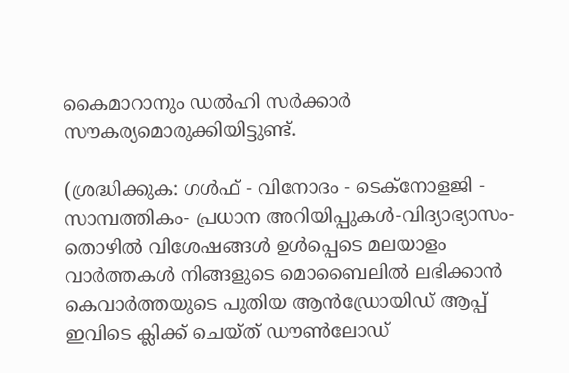കൈമാറാനും ഡല്‍ഹി സര്‍ക്കാര്‍ സൗകര്യമൊരുക്കിയിട്ടുണ്ട്.

(ശ്രദ്ധിക്കുക: ഗൾഫ് - വിനോദം - ടെക്നോളജി - സാമ്പത്തികം- പ്രധാന അറിയിപ്പുകൾ-വിദ്യാഭ്യാസം-തൊഴിൽ വിശേഷങ്ങൾ ഉൾപ്പെടെ മലയാളം വാർത്തകൾ നിങ്ങളുടെ മൊബൈലിൽ ലഭിക്കാൻ കെവാർത്തയുടെ പുതിയ ആൻഡ്രോയിഡ് ആപ്പ് ഇവിടെ ക്ലിക്ക് ചെയ്ത് ഡൗൺലോഡ്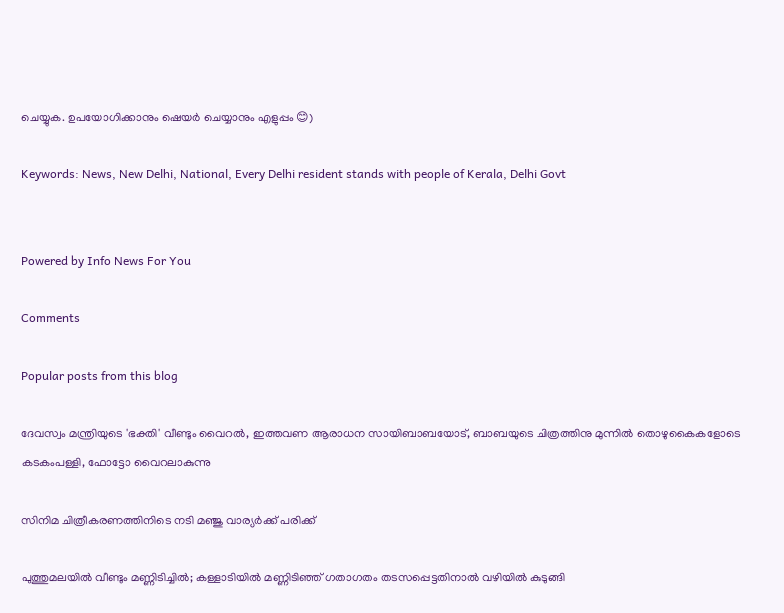ചെയ്യുക. ഉപയോഗിക്കാനും ഷെയർ ചെയ്യാനും എളുപ്പം 😊)

Keywords: News, New Delhi, National, Every Delhi resident stands with people of Kerala, Delhi Govt


Powered by Info News For You

Comments

Popular posts from this blog

ദേവസ്വം മന്ത്രിയുടെ 'ഭക്തി' വീണ്ടും വൈറല്‍, ഇത്തവണ ആരാധന സായിബാബയോട്, ബാബയുടെ ചിത്രത്തിനു മുന്നില്‍ തൊഴുകൈകളോടെ കടകംപള്ളി, ഫോട്ടോ വൈറലാകുന്നു

സിനിമ ചിത്രീകരണത്തിനിടെ നടി മഞ്ജു വാര്യര്‍ക്ക് പരിക്ക്

പുത്തുമലയില്‍ വീണ്ടും മണ്ണിടിച്ചില്‍; കള്ളാടിയില്‍ മണ്ണിടിഞ്ഞ് ഗതാഗതം തടസപ്പെട്ടതിനാല്‍ വഴിയില്‍ കുടുങ്ങി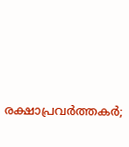രക്ഷാപ്രവര്‍ത്തകര്‍;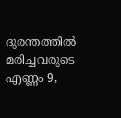ദുരന്തത്തില്‍ മരിച്ചവരുടെ എണ്ണം 9,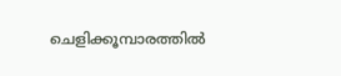ചെളിക്കൂമ്പാരത്തില്‍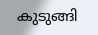കുടുങ്ങി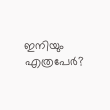ഇനിയും എത്രപേര്‍?